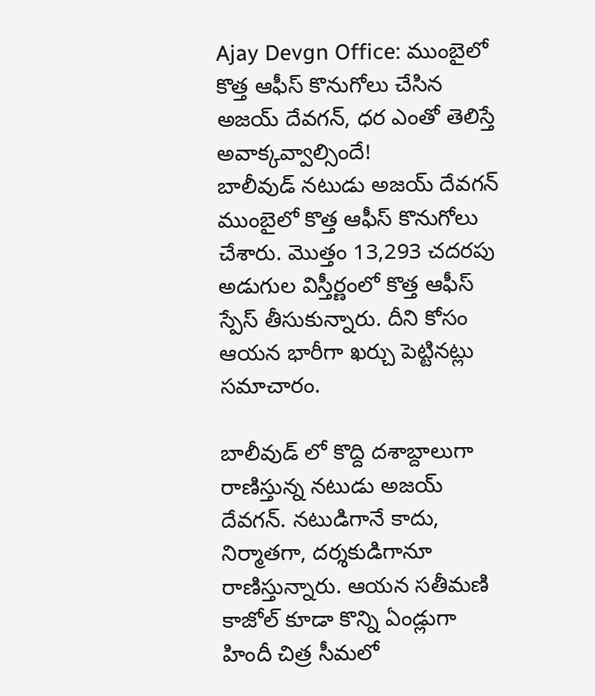Ajay Devgn Office: ముంబైలో కొత్త ఆఫీస్ కొనుగోలు చేసిన అజయ్ దేవగన్, ధర ఎంతో తెలిస్తే అవాక్కవ్వాల్సిందే!
బాలీవుడ్ నటుడు అజయ్ దేవగన్ ముంబైలో కొత్త ఆఫీస్ కొనుగోలు చేశారు. మొత్తం 13,293 చదరపు అడుగుల విస్తీర్ణంలో కొత్త ఆఫీస్ స్పేస్ తీసుకున్నారు. దీని కోసం ఆయన భారీగా ఖర్చు పెట్టినట్లు సమాచారం.

బాలీవుడ్ లో కొద్ది దశాబ్దాలుగా రాణిస్తున్న నటుడు అజయ్ దేవగన్. నటుడిగానే కాదు, నిర్మాతగా, దర్శకుడిగానూ రాణిస్తున్నారు. ఆయన సతీమణి కాజోల్ కూడా కొన్ని ఏండ్లుగా హిందీ చిత్ర సీమలో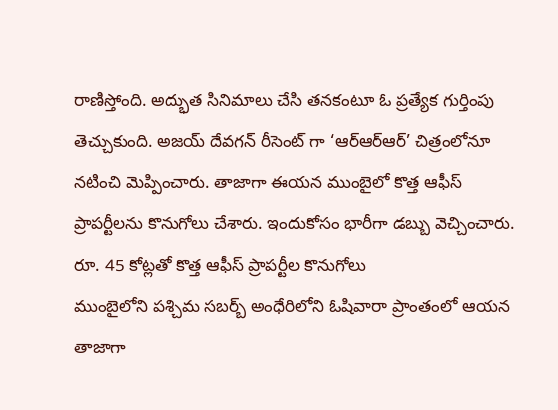రాణిస్తోంది. అద్భుత సినిమాలు చేసి తనకంటూ ఓ ప్రత్యేక గుర్తింపు తెచ్చుకుంది. అజయ్ దేవగన్ రీసెంట్ గా ‘ఆర్ఆర్ఆర్’ చిత్రంలోనూ నటించి మెప్పించారు. తాజాగా ఈయన ముంబైలో కొత్త ఆఫీస్ ప్రాపర్టీలను కొనుగోలు చేశారు. ఇందుకోసం భారీగా డబ్బు వెచ్చించారు.
రూ. 45 కోట్లతో కొత్త ఆఫీస్ ప్రాపర్టీల కొనుగోలు
ముంబైలోని పశ్చిమ సబర్బ్ అంధేరిలోని ఓషివారా ప్రాంతంలో ఆయన తాజాగా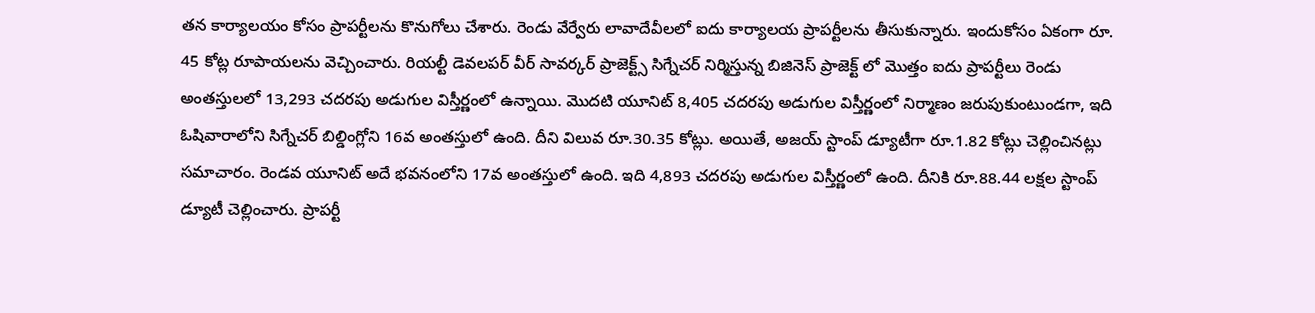తన కార్యాలయం కోసం ప్రాపర్టీలను కొనుగోలు చేశారు. రెండు వేర్వేరు లావాదేవీలలో ఐదు కార్యాలయ ప్రాపర్టీలను తీసుకున్నారు. ఇందుకోసం ఏకంగా రూ. 45 కోట్ల రూపాయలను వెచ్చించారు. రియల్టీ డెవలపర్ వీర్ సావర్కర్ ప్రాజెక్ట్స్ సిగ్నేచర్ నిర్మిస్తున్న బిజినెస్ ప్రాజెక్ట్ లో మొత్తం ఐదు ప్రాపర్టీలు రెండు అంతస్తులలో 13,293 చదరపు అడుగుల విస్తీర్ణంలో ఉన్నాయి. మొదటి యూనిట్ 8,405 చదరపు అడుగుల విస్తీర్ణంలో నిర్మాణం జరుపుకుంటుండగా, ఇది ఓషివారాలోని సిగ్నేచర్ బిల్డింగ్లోని 16వ అంతస్తులో ఉంది. దీని విలువ రూ.30.35 కోట్లు. అయితే, అజయ్ స్టాంప్ డ్యూటీగా రూ.1.82 కోట్లు చెల్లించినట్లు సమాచారం. రెండవ యూనిట్ అదే భవనంలోని 17వ అంతస్తులో ఉంది. ఇది 4,893 చదరపు అడుగుల విస్తీర్ణంలో ఉంది. దీనికి రూ.88.44 లక్షల స్టాంప్ డ్యూటీ చెల్లించారు. ప్రాపర్టీ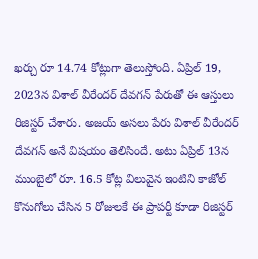ఖర్చు రూ 14.74 కోట్లుగా తెలుస్తోంది. ఏప్రిల్ 19, 2023న విశాల్ వీరేందర్ దేవగన్ పేరుతో ఈ ఆస్తులు రిజిస్టర్ చేశారు. అజయ్ అసలు పేరు విశాల్ వీరేందర్ దేవగన్ అనే విషయం తెలిసిందే. అటు ఏప్రిల్ 13న ముంబైలో రూ. 16.5 కోట్ల విలువైన ఇంటిని కాజోల్ కొనుగోలు చేసిన 5 రోజులకే ఈ ప్రాపర్టీ కూడా రిజిస్టర్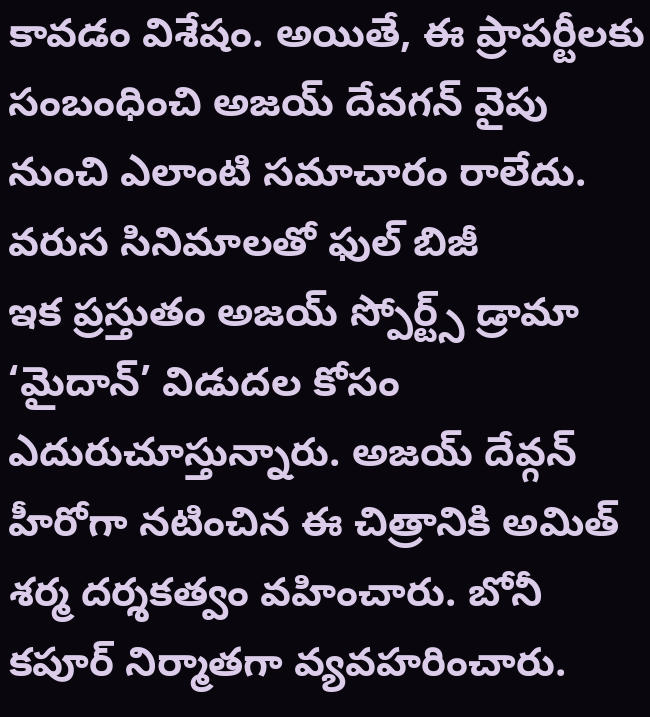కావడం విశేషం. అయితే, ఈ ప్రాపర్టీలకు సంబంధించి అజయ్ దేవగన్ వైపు నుంచి ఎలాంటి సమాచారం రాలేదు.
వరుస సినిమాలతో ఫుల్ బిజీ
ఇక ప్రస్తుతం అజయ్ స్పోర్ట్స్ డ్రామా ‘మైదాన్’ విడుదల కోసం ఎదురుచూస్తున్నారు. అజయ్ దేవ్గన్ హీరోగా నటించిన ఈ చిత్రానికి అమిత్ శర్మ దర్శకత్వం వహించారు. బోనీ కపూర్ నిర్మాతగా వ్యవహరించారు.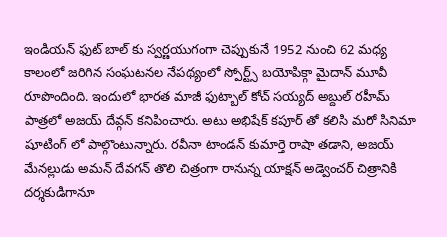ఇండియన్ ఫుట్ బాల్ కు స్వర్ణయుగంగా చెప్పుకునే 1952 నుంచి 62 మధ్య కాలంలో జరిగిన సంఘటనల నేపథ్యంలో స్పోర్ట్స్ బయోపిక్గా మైదాన్ మూవీ రూపొందింది. ఇందులో భారత మాజీ ఫుట్బాల్ కోచ్ సయ్యద్ అబ్దుల్ రహీమ్ పాత్రలో అజయ్ దేవ్గన్ కనిపించారు. అటు అభిషేక్ కపూర్ తో కలిసి మరో సినిమా షూటింగ్ లో పాల్గొంటున్నారు. రవీనా టాండన్ కుమార్తె రాషా తడాని, అజయ్ మేనల్లుడు అమన్ దేవగన్ తొలి చిత్రంగా రానున్న యాక్షన్ అడ్వెంచర్ చిత్రానికి దర్శకుడిగానూ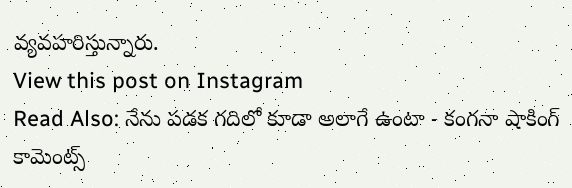వ్యవహరిస్తున్నారు.
View this post on Instagram
Read Also: నేను పడక గదిలో కూడా అలాగే ఉంటా - కంగనా షాకింగ్ కామెంట్స్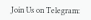Join Us on Telegram: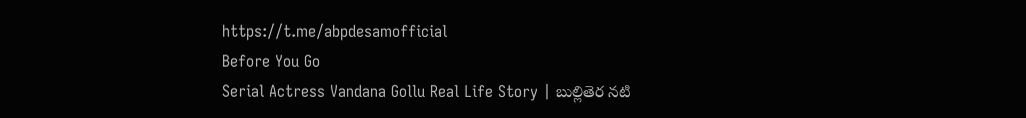https://t.me/abpdesamofficial
Before You Go
Serial Actress Vandana Gollu Real Life Story | బుల్లితెర నటి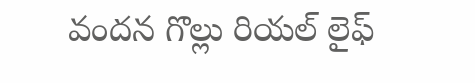వందన గొల్లు రియల్ లైఫ్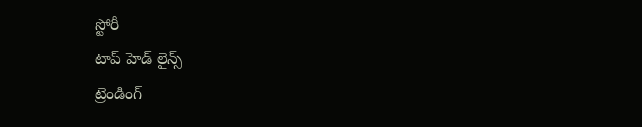స్టోరీ
టాప్ హెడ్ లైన్స్
ట్రెండింగ్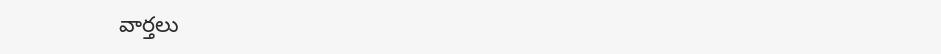వార్తలు